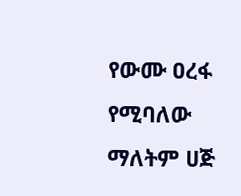የውሙ ዐረፋ የሚባለው ማለትም ሀጅ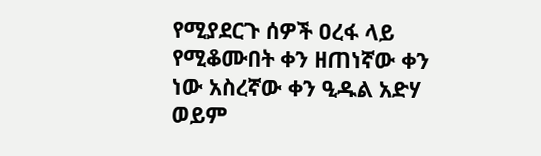የሚያደርጉ ሰዎች ዐረፋ ላይ የሚቆሙበት ቀን ዘጠነኛው ቀን ነው አስረኛው ቀን ዒዱል አድሃ ወይም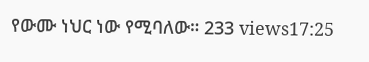የውሙ ነህር ነው የሚባለው። 233 views17:25